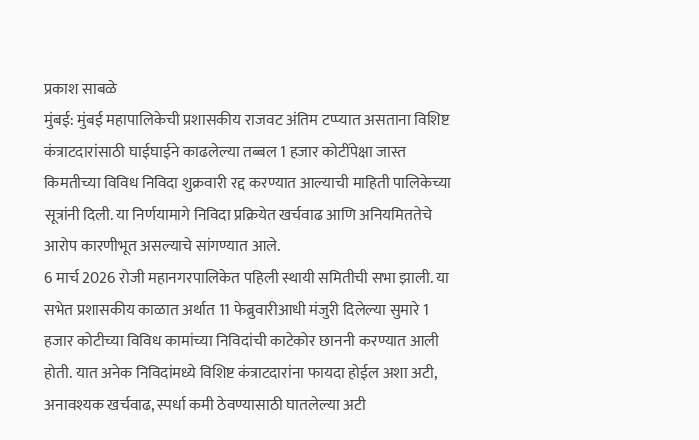प्रकाश साबळे
मुंबई: मुंबई महापालिकेची प्रशासकीय राजवट अंतिम टप्प्यात असताना विशिष्ट कंत्राटदारांसाठी घाईघाईने काढलेल्या तब्बल 1 हजार कोटींपेक्षा जास्त किमतीच्या विविध निविदा शुक्रवारी रद्द करण्यात आल्याची माहिती पालिकेच्या सूत्रांनी दिली. या निर्णयामागे निविदा प्रक्रियेत खर्चवाढ आणि अनियमिततेचे आरोप कारणीभूत असल्याचे सांगण्यात आले.
6 मार्च 2026 रोजी महानगरपालिकेत पहिली स्थायी समितीची सभा झाली. या सभेत प्रशासकीय काळात अर्थात 11 फेब्रुवारीआधी मंजुरी दिलेल्या सुमारे 1 हजार कोटीच्या विविध कामांच्या निविदांची काटेकोर छाननी करण्यात आली होती. यात अनेक निविदांमध्ये विशिष्ट कंत्राटदारांना फायदा होईल अशा अटी, अनावश्यक खर्चवाढ, स्पर्धा कमी ठेवण्यासाठी घातलेल्या अटी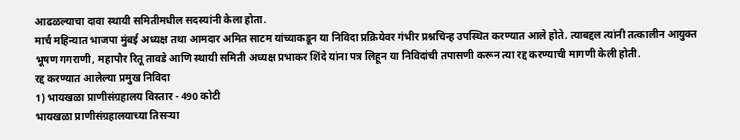आढळल्याचा दावा स्थायी समितीमधील सदस्यांनी केला होता.
मार्च महिन्यात भाजपा मुंबई अध्यक्ष तथा आमदार अमित साटम यांच्याकडून या निविदा प्रक्रियेवर गंभीर प्रश्नचिन्ह उपस्थित करण्यात आले होते. त्याबद्दल त्यांनी तत्कालीन आयुक्त भूषण गगराणी, महापौर रितू तावडे आणि स्थायी समिती अध्यक्ष प्रभाकर शिंदे यांना पत्र लिहून या निविदांची तपासणी करून त्या रद्द करण्याची मागणी केली होती.
रद्द करण्यात आलेल्या प्रमुख निविदा
1) भायखळा प्राणीसंग्रहालय विस्तार - 490 कोटी
भायखळा प्राणीसंग्रहालयाच्या तिसऱ्या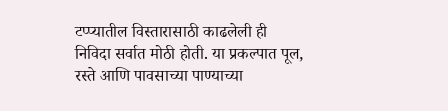टप्प्यातील विस्तारासाठी काढलेली ही निविदा सर्वात मोठी होती. या प्रकल्पात पूल, रस्ते आणि पावसाच्या पाण्याच्या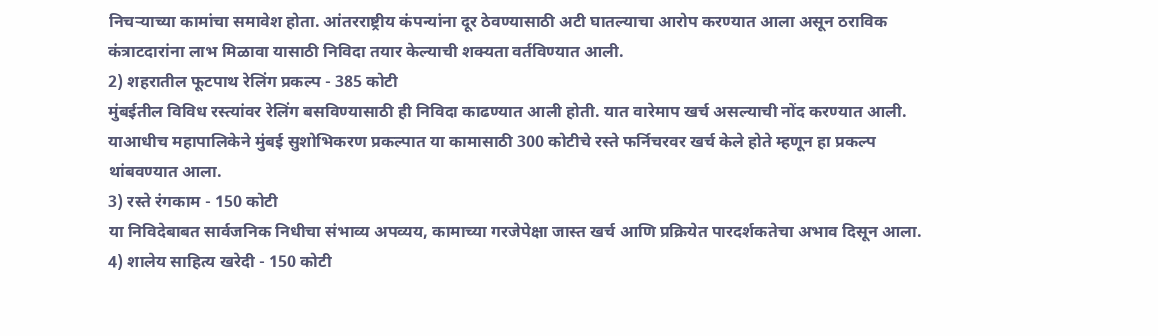निचऱ्याच्या कामांचा समावेश होता. आंतरराष्ट्रीय कंपन्यांना दूर ठेवण्यासाठी अटी घातल्याचा आरोप करण्यात आला असून ठराविक कंत्राटदारांना लाभ मिळावा यासाठी निविदा तयार केल्याची शक्यता वर्तविण्यात आली.
2) शहरातील फूटपाथ रेलिंग प्रकल्प - 385 कोटी
मुंबईतील विविध रस्त्यांवर रेलिंग बसविण्यासाठी ही निविदा काढण्यात आली होती. यात वारेमाप खर्च असल्याची नोंद करण्यात आली. याआधीच महापालिकेने मुंबई सुशोभिकरण प्रकल्पात या कामासाठी 300 कोटीचे रस्ते फर्निचरवर खर्च केले होते म्हणून हा प्रकल्प थांबवण्यात आला.
3) रस्ते रंगकाम - 150 कोटी
या निविदेबाबत सार्वजनिक निधीचा संभाव्य अपव्यय, कामाच्या गरजेपेक्षा जास्त खर्च आणि प्रक्रियेत पारदर्शकतेचा अभाव दिसून आला.
4) शालेय साहित्य खरेदी - 150 कोटी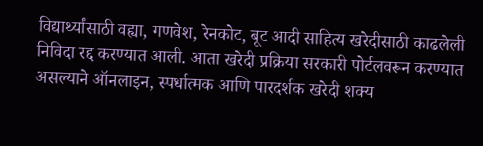विद्यार्थ्यांसाठी वह्या, गणवेश, रेनकोट, बूट आदी साहित्य खरेदीसाठी काढलेली निविदा रद्द करण्यात आली. आता खरेदी प्रक्रिया सरकारी पोर्टलवरून करण्यात असल्याने ऑनलाइन, स्पर्धात्मक आणि पारदर्शक खरेदी शक्य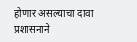होणार असल्याचा दावा प्रशासनाने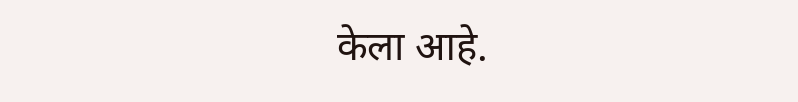केला आहे.